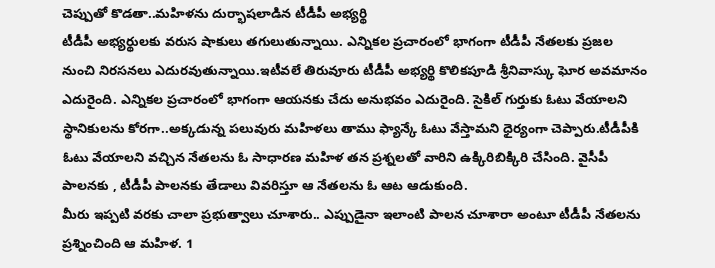చెప్పుతో కొడతా..మహిళను దుర్భాషలాడిన టీడీపీ అభ్యర్థి
టీడీపీ అభ్యర్థులకు వరుస షాకులు తగులుతున్నాయి. ఎన్నికల ప్రచారంలో భాగంగా టీడీపీ నేతలకు ప్రజల నుంచి నిరసనలు ఎదురవుతున్నాయి.ఇటీవలే తిరువూరు టీడీపీ అభ్యర్థి కొలికపూడి శ్రీనివాస్కు ఘోర అవమానం ఎదురైంది. ఎన్నికల ప్రచారంలో భాగంగా ఆయనకు చేదు అనుభవం ఎదురైంది. సైకిల్ గుర్తుకు ఓటు వేయాలని స్థానికులను కోరగా..అక్కడున్న పలువురు మహిళలు తాము ఫ్యాన్కే ఓటు వేస్తామని ధైర్యంగా చెప్పారు.టీడీపీకి ఓటు వేయాలని వచ్చిన నేతలను ఓ సాధారణ మహిళ తన ప్రశ్నలతో వారిని ఉక్కిరిబిక్కిరి చేసింది. వైసీపీ పాలనకు , టీడీపీ పాలనకు తేడాలు వివరిస్తూ ఆ నేతలను ఓ ఆట ఆడుకుంది.
మీరు ఇప్పటి వరకు చాలా ప్రభుత్వాలు చూశారు.. ఎప్పుడైనా ఇలాంటి పాలన చూశారా అంటూ టీడీపీ నేతలను ప్రశ్నించింది ఆ మహిళ. 1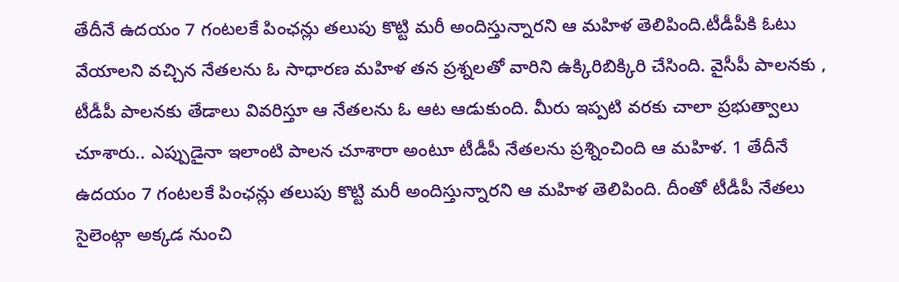తేదీనే ఉదయం 7 గంటలకే పింఛన్లు తలుపు కొట్టి మరీ అందిస్తున్నారని ఆ మహిళ తెలిపింది.టీడీపీకి ఓటు వేయాలని వచ్చిన నేతలను ఓ సాధారణ మహిళ తన ప్రశ్నలతో వారిని ఉక్కిరిబిక్కిరి చేసింది. వైసీపీ పాలనకు , టీడీపీ పాలనకు తేడాలు వివరిస్తూ ఆ నేతలను ఓ ఆట ఆడుకుంది. మీరు ఇప్పటి వరకు చాలా ప్రభుత్వాలు చూశారు.. ఎప్పుడైనా ఇలాంటి పాలన చూశారా అంటూ టీడీపీ నేతలను ప్రశ్నించింది ఆ మహిళ. 1 తేదీనే ఉదయం 7 గంటలకే పింఛన్లు తలుపు కొట్టి మరీ అందిస్తున్నారని ఆ మహిళ తెలిపింది. దీంతో టీడీపీ నేతలు సైలెంట్గా అక్కడ నుంచి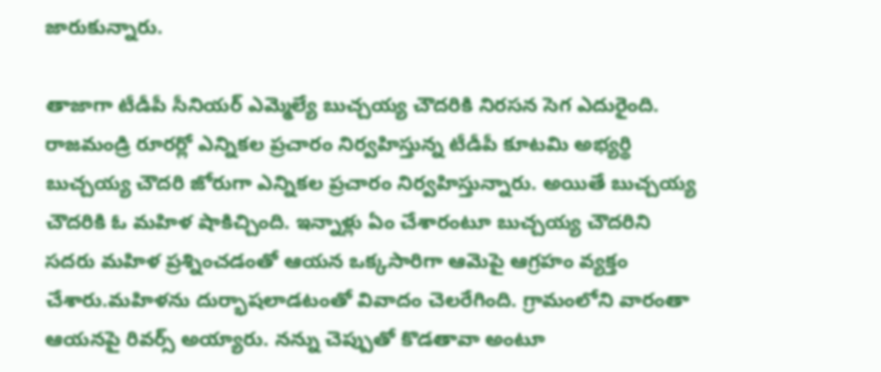జారుకున్నారు.

తాజాగా టీడీపీ సీనియర్ ఎమ్మెల్యే బుచ్చయ్య చౌదరికి నిరసన సెగ ఎదురైంది. రాజమండ్రి రూరర్లో ఎన్నికల ప్రచారం నిర్వహిస్తున్న టీడీపీ కూటమి అభ్యర్థి బుచ్చయ్య చౌదరి జోరుగా ఎన్నికల ప్రచారం నిర్వహిస్తున్నారు. అయితే బుచ్చయ్య చౌదరికి ఓ మహిళ షాకిచ్చింది. ఇన్నాళ్లు ఏం చేశారంటూ బుచ్చయ్య చౌదరిని సదరు మహిళ ప్రశ్నించడంతో ఆయన ఒక్కసారిగా ఆమెపై ఆగ్రహం వ్యక్తం చేశారు.మహిళను దుర్భాషలాడటంతో వివాదం చెలరేగింది. గ్రామంలోని వారంతా ఆయనపై రివర్స్ అయ్యారు. నన్ను చెప్పుతో కొడతావా అంటూ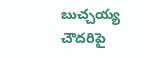బుచ్చయ్య చౌదరిపై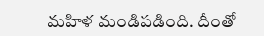మహిళ మండిపడింది. దీంతో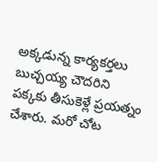అక్కడున్న కార్యకర్తలు బుచ్చయ్య చౌదరిని పక్కకు తీసుకెళ్లే ప్రయత్నం చేశారు. మరో చోట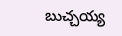బుచ్చయ్య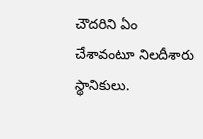చౌదరిని ఏం చేశావంటూ నిలదీశారు స్థానికులు.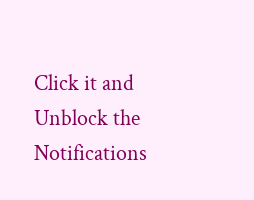Click it and Unblock the Notifications